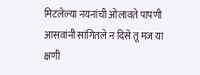मिटलेल्या नयनांची ओलावते पापणी
आसवांनी सांगितले न दिसे तू मज या क्षणी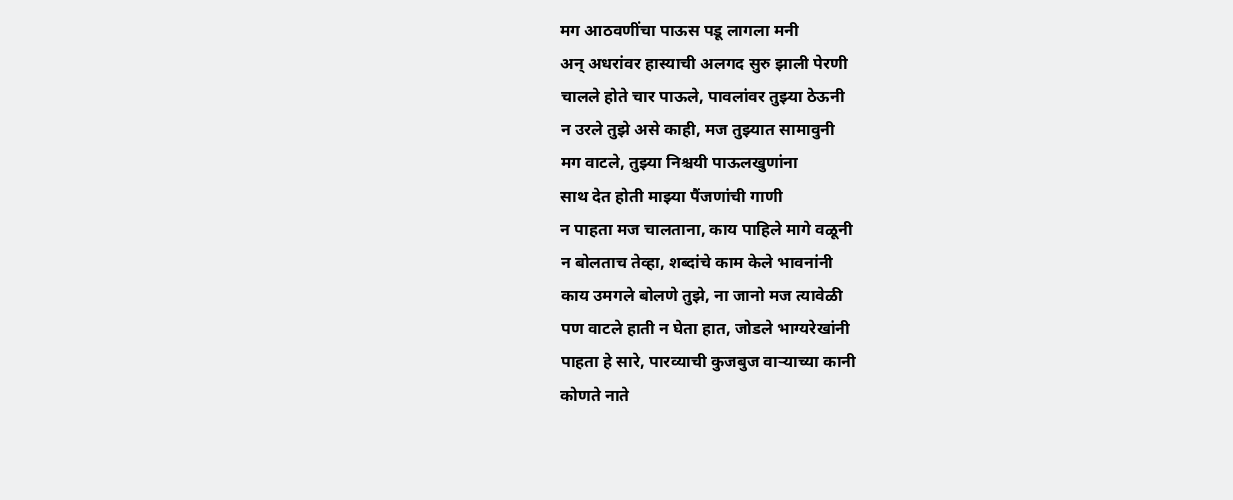मग आठवणींचा पाऊस पडू लागला मनी
अन् अधरांवर हास्याची अलगद सुरु झाली पेरणी
चालले होते चार पाऊले, पावलांवर तुझ्या ठेऊनी
न उरले तुझे असे काही, मज तुझ्यात सामावुनी
मग वाटले, तुझ्या निश्चयी पाऊलखुणांना
साथ देत होती माझ्या पैंजणांची गाणी
न पाहता मज चालताना, काय पाहिले मागे वळूनी
न बोलताच तेव्हा, शब्दांचे काम केले भावनांनी
काय उमगले बोलणे तुझे, ना जानो मज त्यावेळी
पण वाटले हाती न घेता हात, जोडले भाग्यरेखांनी
पाहता हे सारे, पारव्याची कुजबुज वाऱ्याच्या कानी
कोणते नाते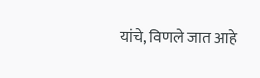यांचे, विणले जात आहे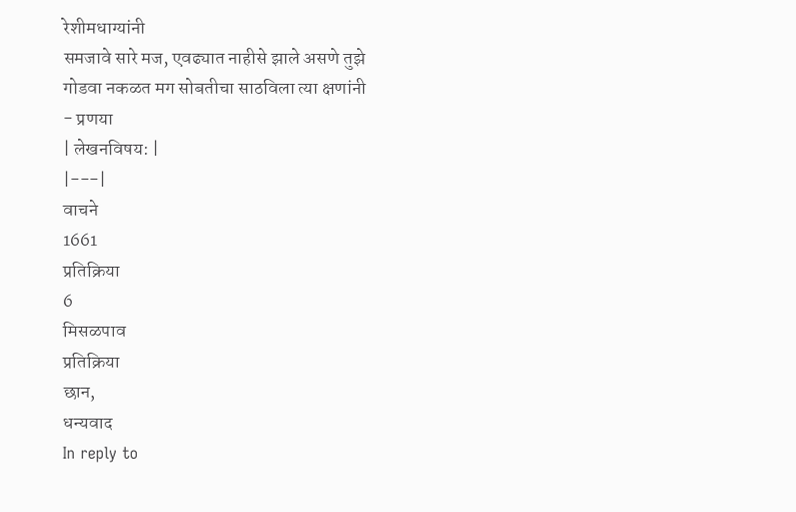रेशीमधाग्यांनी
समजावे सारे मज, एवढ्यात नाहीसे झाले असणे तुझे
गोडवा नकळत मग सोबतीचा साठविला त्या क्षणांनी
- प्रणया
| लेखनविषय: |
|---|
वाचने
1661
प्रतिक्रिया
6
मिसळपाव
प्रतिक्रिया
छान,
धन्यवाद
In reply to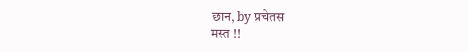छान, by प्रचेतस
मस्त !!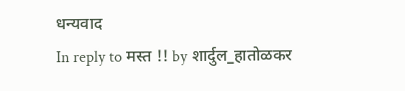धन्यवाद
In reply to मस्त !! by शार्दुल_हातोळकर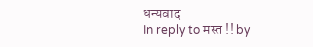धन्यवाद
In reply to मस्त !! by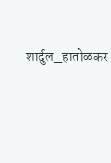शार्दुल_हातोळकर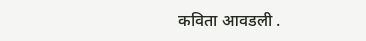कविता आवडली .